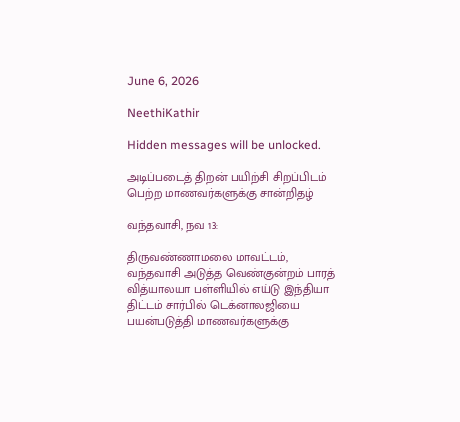June 6, 2026

NeethiKathir

Hidden messages will be unlocked.

அடிப்படைத் திறன் பயிற்சி சிறப்பிடம் பெற்ற மாணவர்களுக்கு சான்றிதழ்

வந்தவாசி, நவ 13:

திருவண்ணாமலை மாவட்டம், வந்தவாசி அடுத்த வெண்குன்றம் பாரத் வித்யாலயா பள்ளியில் எய்டு இந்தியா திட்டம் சார்பில் டெக்னாலஜியை பயன்படுத்தி மாணவர்களுக்கு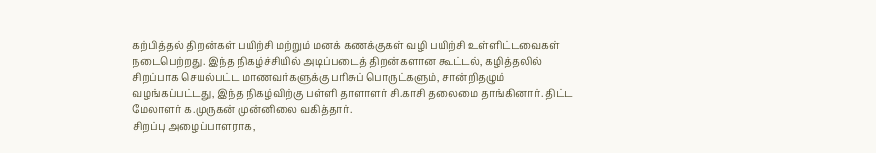கற்பித்தல் திறன்கள் பயிற்சி மற்றும் மனக் கணக்குகள் வழி பயிற்சி உள்ளிட்டவைகள் நடைபெற்றது. இந்த நிகழ்ச்சியில் அடிப்படைத் திறன்களான கூட்டல், கழித்தலில் சிறப்பாக செயல்பட்ட மாணவர்களுக்கு பரிசுப் பொருட்களும், சான்றிதழும் வழங்கப்பட்டது, இந்த நிகழ்விற்கு பள்ளி தாளாளர் சி.காசி தலைமை தாங்கினார். திட்ட மேலாளர் க.முருகன் முன்னிலை வகித்தார்.
சிறப்பு அழைப்பாளராக,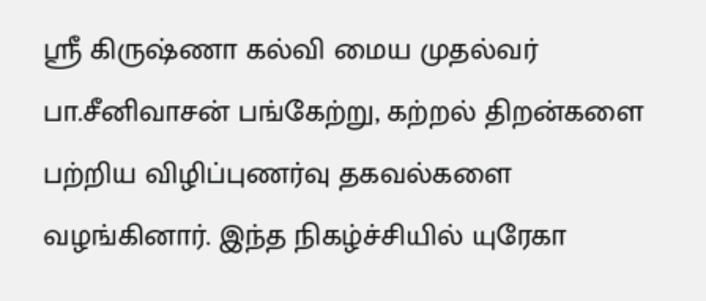ஸ்ரீ கிருஷ்ணா கல்வி மைய முதல்வர் பா.சீனிவாசன் பங்கேற்று, கற்றல் திறன்களை பற்றிய விழிப்புணர்வு தகவல்களை வழங்கினார். இந்த நிகழ்ச்சியில் யுரேகா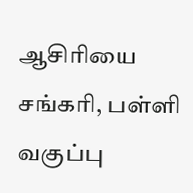ஆசிரியை சங்கரி, பள்ளி வகுப்பு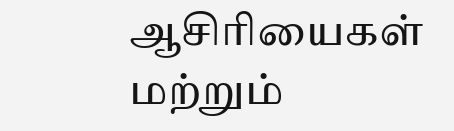ஆசிரியைகள் மற்றும்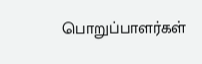பொறுப்பாளர்கள்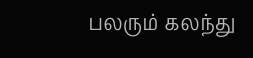பலரும் கலந்து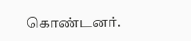கொண்டனர்.